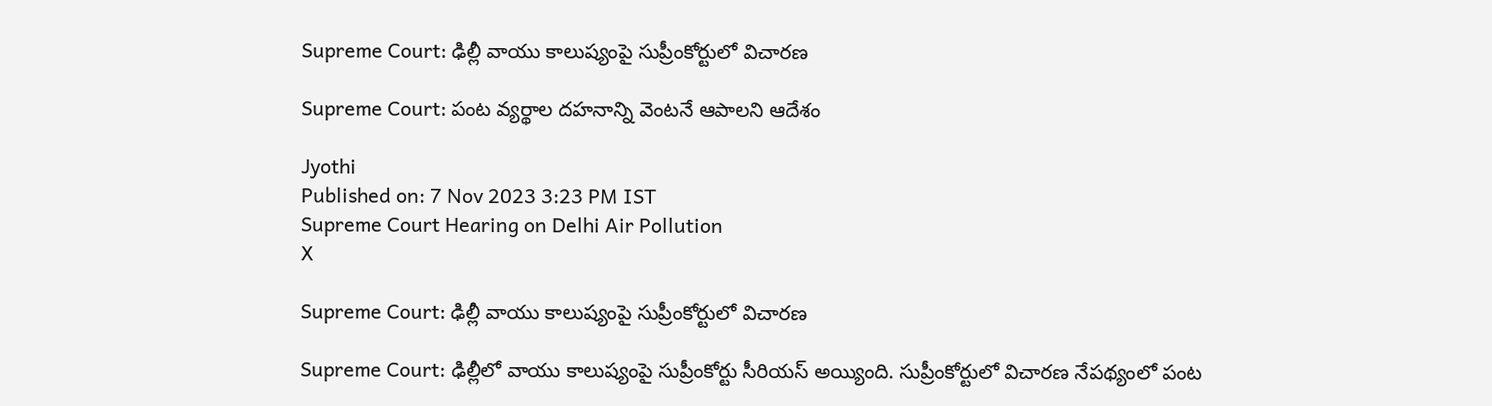Supreme Court: ఢిల్లీ వాయు కాలుష్యంపై సుప్రీంకోర్టులో విచారణ

Supreme Court: పంట వ్యర్థాల దహనాన్ని వెంటనే ఆపాలని ఆదేశం

Jyothi
Published on: 7 Nov 2023 3:23 PM IST
Supreme Court Hearing on Delhi Air Pollution
X

Supreme Court: ఢిల్లీ వాయు కాలుష్యంపై సుప్రీంకోర్టులో విచారణ

Supreme Court: ఢిల్లీలో వాయు కాలుష్యంపై సుప్రీంకోర్టు సీరియస్ అయ్యింది. సుప్రీంకోర్టులో విచారణ నేపథ్యంలో పంట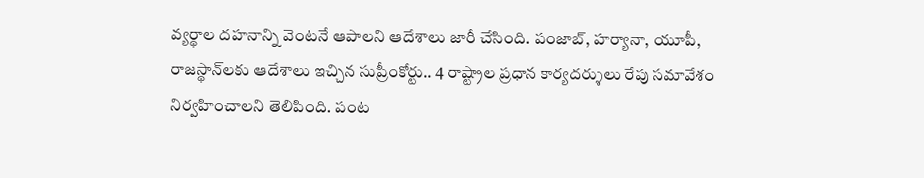వ్యర్థాల దహనాన్ని వెంటనే ఆపాలని ఆదేశాలు జారీ చేసింది. పంజాబ్, హర్యానా, యూపీ, రాజస్థాన్‌లకు ఆదేశాలు ఇచ్చిన సుప్రీంకోర్టు.. 4 రాష్ట్రాల ప్రధాన కార్యదర్శులు రేపు సమావేశం నిర్వహించాలని తెలిపింది. పంట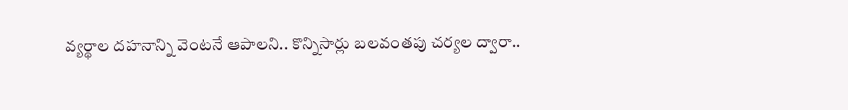వ్యర్థాల దహనాన్ని వెంటనే ఆపాలని.. కొన్నిసార్లు బలవంతపు చర్యల ద్వారా..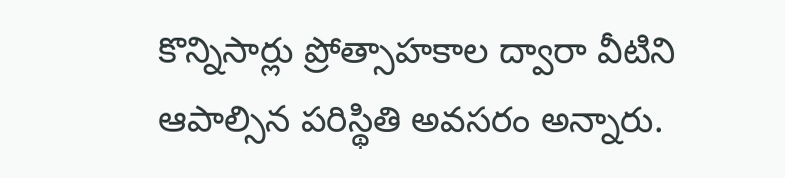కొన్నిసార్లు ప్రోత్సాహకాల ద్వారా వీటిని ఆపాల్సిన పరిస్థితి అవసరం అన్నారు.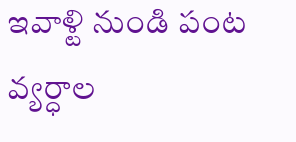ఇవాళ్టి నుండి పంట వ్యర్ధాల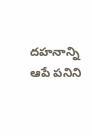దహనాన్ని ఆపే పనిని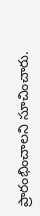ప్రారంభించాలని సూచించారు.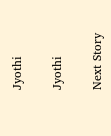Jyothi

Jyothi

Next Story